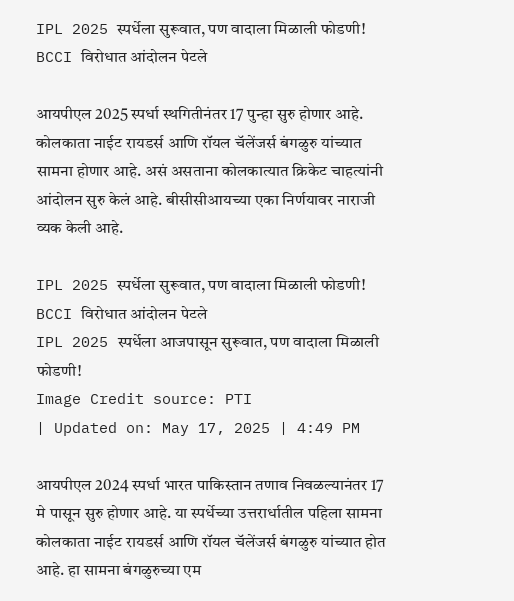IPL 2025 स्पर्धेला सुरूवात, पण वादाला मिळाली फोडणी! BCCI विरोधात आंदोलन पेटले

आयपीएल 2025 स्पर्धा स्थगितीनंतर 17 पुन्हा सुरु होणार आहे. कोलकाता नाईट रायडर्स आणि रॉयल चॅलेंजर्स बंगळुरु यांच्यात सामना होणार आहे. असं असताना कोलकात्यात क्रिकेट चाहत्यांनी आंदोलन सुरु केलं आहे. बीसीसीआयच्या एका निर्णयावर नाराजी व्यक केली आहे.

IPL 2025 स्पर्धेला सुरूवात, पण वादाला मिळाली फोडणी! BCCI विरोधात आंदोलन पेटले
IPL 2025 स्पर्धेला आजपासून सुरूवात, पण वादाला मिळाली फोडणी!
Image Credit source: PTI
| Updated on: May 17, 2025 | 4:49 PM

आयपीएल 2024 स्पर्धा भारत पाकिस्तान तणाव निवळल्यानंतर 17 मे पासून सुरु होणार आहे. या स्पर्धेच्या उत्तरार्धातील पहिला सामना कोलकाता नाईट रायडर्स आणि रॉयल चॅलेंजर्स बंगळुरु यांच्यात होत आहे. हा सामना बंगळुरुच्या एम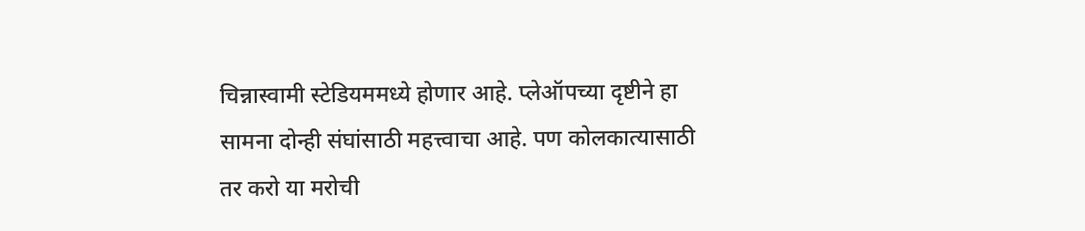चिन्नास्वामी स्टेडियममध्ये होणार आहे. प्लेऑपच्या दृष्टीने हा सामना दोन्ही संघांसाठी महत्त्वाचा आहे. पण कोलकात्यासाठी तर करो या मरोची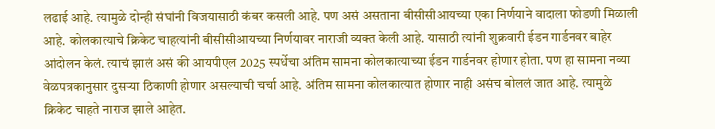लढाई आहे. त्यामुळे दोन्ही संघांनी विजयासाठी कंबर कसली आहे. पण असं असताना बीसीसीआयच्या एका निर्णयाने वादाला फोडणी मिळाली आहे. कोलकात्याचे क्रिकेट चाहत्यांनी बीसीसीआयच्या निर्णयावर नाराजी व्यक्त केली आहे. यासाठी त्यांनी शुक्रवारी ईडन गार्डनवर बाहेर आंदोलन केलं. त्याचं झालं असं की आयपीएल 2025 स्पर्धेचा अंतिम सामना कोलकात्याच्या ईडन गार्डनवर होणार होता. पण हा सामना नव्या वेळपत्रकानुसार दुसऱ्या ठिकाणी होणार असल्याची चर्चा आहे. अंतिम सामना कोलकात्यात होणार नाही असंच बोललं जात आहे. त्यामुळे क्रिकेट चाहते नाराज झाले आहेत.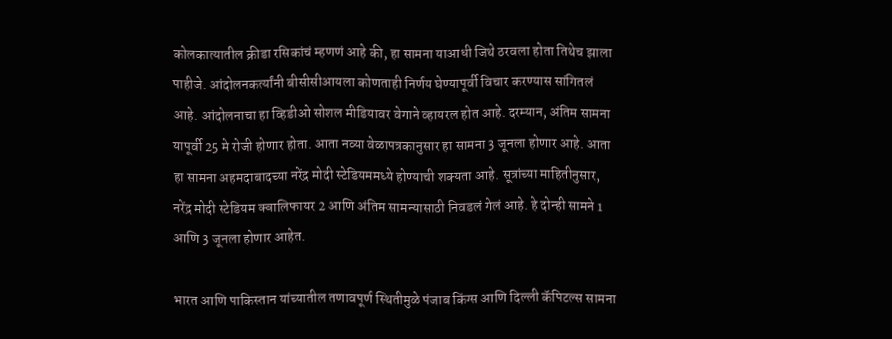कोलकात्यातील क्रीडा रसिकांचं म्हणणं आहे की, हा सामना याआधी जिथे ठरवला होता तिथेच झाला पाहीजे. आंदोलनकर्त्यांनी बीसीसीआयला कोणताही निर्णय घेण्यापूर्वी विचार करण्यास सांगितलं आहे. आंदोलनाचा हा व्हिडीओ सोशल मीडियावर वेगाने व्हायरल होत आहे. दरम्यान, अंतिम सामना यापूर्वी 25 मे रोजी होणार होता. आता नव्या वेळापत्रकानुसार हा सामना 3 जूनला होणार आहे. आता हा सामना अहमदाबादच्या नरेंद्र मोदी स्टेडियममध्ये होण्याची शक्यता आहे. सूत्रांच्या माहितीनुसार, नरेंद्र मोदी स्टेडियम क्वालिफायर 2 आणि अंतिम सामन्यासाठी निवडलं गेलं आहे. हे दोन्ही सामने 1 आणि 3 जूनला होणार आहेत.

भारत आणि पाकिस्तान यांच्यातील तणावपूर्ण स्थितीमुळे पंजाब किंग्स आणि दिल्ली कॅपिटल्स सामना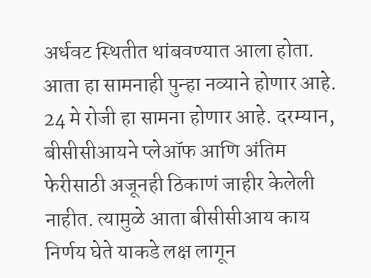अर्धवट स्थितीत थांबवण्यात आला होता. आता हा सामनाही पुन्हा नव्याने होणार आहे. 24 मे रोजी हा सामना होणार आहे. दरम्यान, बीसीसीआयने प्लेऑफ आणि अंतिम फेरीसाठी अजूनही ठिकाणं जाहीर केलेली नाहीत. त्यामुळे आता बीसीसीआय काय निर्णय घेते याकडे लक्ष लागून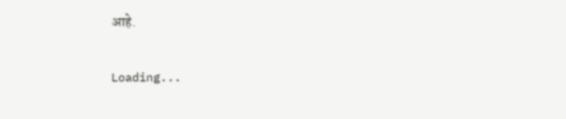आहे.

Loading...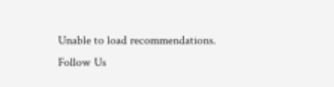Unable to load recommendations.
Follow Us